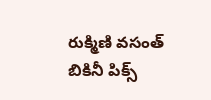రుక్మిణి వసంత్ బికినీ పిక్స్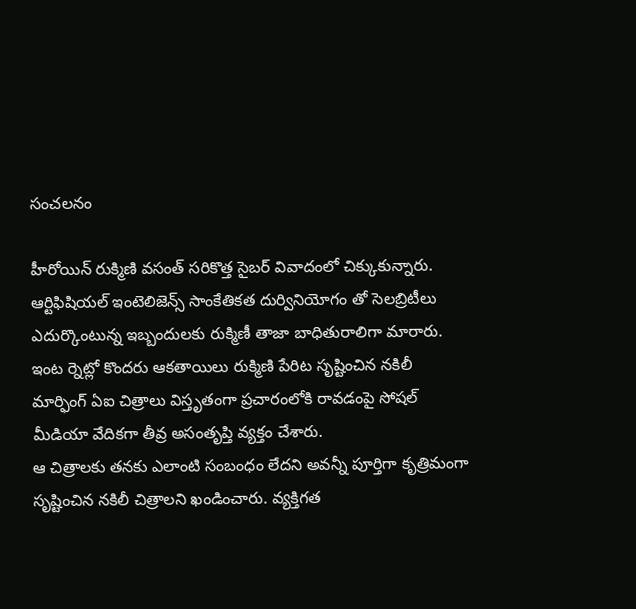సంచలనం

హీరోయిన్ రుక్మిణి వసంత్ సరికొత్త సైబర్ వివాదంలో చిక్కుకున్నారు. ఆర్టిఫిషియల్ ఇంటెలిజెన్స్ సాంకేతికత దుర్వినియోగం తో సెలబ్రిటీలు ఎదుర్కొంటున్న ఇబ్బందులకు రుక్మిణీ తాజా బాధితురాలిగా మారారు. ఇంట ర్నెట్లో కొందరు ఆకతాయిలు రుక్మిణి పేరిట సృష్టించిన నకిలీ మార్ఫింగ్ ఏఐ చిత్రాలు విస్తృతంగా ప్రచారంలోకి రావడంపై సోషల్ మీడియా వేదికగా తీవ్ర అసంతృప్తి వ్యక్తం చేశారు.
ఆ చిత్రాలకు తనకు ఎలాంటి సంబంధం లేదని అవన్నీ పూర్తిగా కృత్రిమంగా సృష్టించిన నకిలీ చిత్రాలని ఖండించారు. వ్యక్తిగత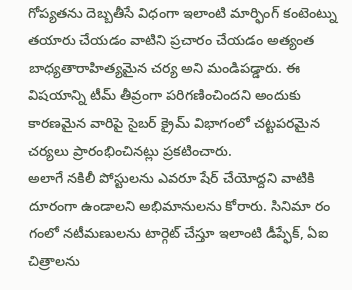గోప్యతను దెబ్బతీసే విధంగా ఇలాంటి మార్ఫింగ్ కంటెంట్ను తయారు చేయడం వాటిని ప్రచారం చేయడం అత్యంత బాధ్యతారాహిత్యమైన చర్య అని మండిపడ్డారు. ఈ విషయాన్ని టీమ్ తీవ్రంగా పరిగణించిందని అందుకు కారణమైన వారిపై సైబర్ క్రైమ్ విభాగంలో చట్టపరమైన చర్యలు ప్రారంభించినట్లు ప్రకటించారు.
అలాగే నకిలీ పోస్టులను ఎవరూ షేర్ చేయోద్దని వాటికి దూరంగా ఉండాలని అభిమానులను కోరారు. సినిమా రం గంలో నటీమణులను టార్గెట్ చేస్తూ ఇలాంటి డీప్ఫేక్, ఏఐ చిత్రాలను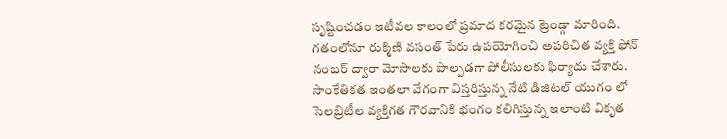సృష్టించడం ఇటీవల కాలంలో ప్రమాద కరమైన ట్రెండ్గా మారింది. గతంలోనూ రుక్మిణి వసంత్ పేరు ఉపయోగించి అపరిచిత వ్యక్తి ఫోన్ నంబర్ ద్వారా మోసాలకు పాల్పడగా పోలీసులకు ఫిర్యాదు చేశారు. సాంకేతికత ఇంతలా వేగంగా విస్తరిస్తున్న నేటి డిజిటల్ యుగం లో సెలబ్రిటీల వ్యక్తిగత గౌరవానికి భంగం కలిగిస్తున్న ఇలాంటి వికృత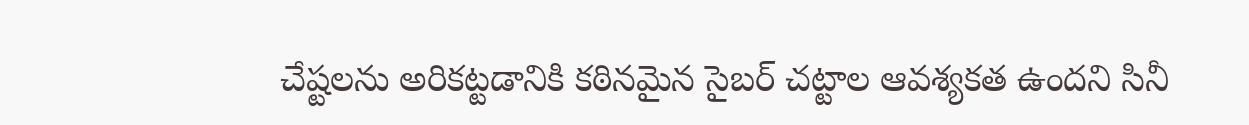చేష్టలను అరికట్టడానికి కఠినమైన సైబర్ చట్టాల ఆవశ్యకత ఉందని సినీ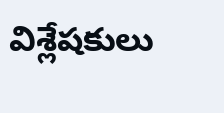విశ్లేషకులు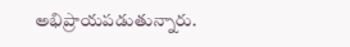అభిప్రాయపడుతున్నారు.